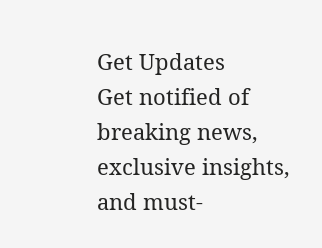Get Updates
Get notified of breaking news, exclusive insights, and must-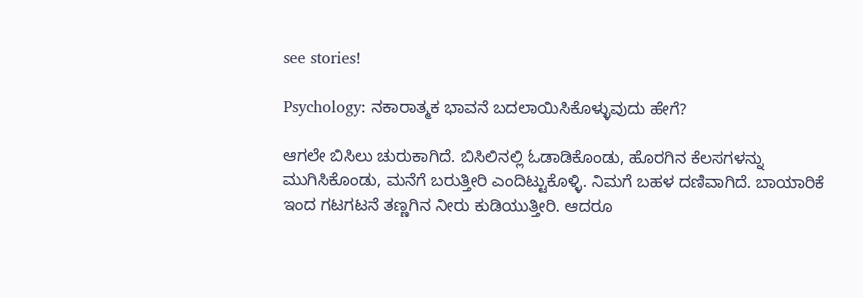see stories!

Psychology: ನಕಾರಾತ್ಮಕ ಭಾವನೆ ಬದಲಾಯಿಸಿಕೊಳ್ಳುವುದು ಹೇಗೆ?

ಆಗಲೇ ಬಿಸಿಲು ಚುರುಕಾಗಿದೆ. ಬಿಸಿಲಿನಲ್ಲಿ ಓಡಾಡಿಕೊಂಡು, ಹೊರಗಿನ ಕೆಲಸಗಳನ್ನು ಮುಗಿಸಿಕೊಂಡು, ಮನೆಗೆ ಬರುತ್ತೀರಿ ಎಂದಿಟ್ಟುಕೊಳ್ಳಿ. ನಿಮಗೆ ಬಹಳ ದಣಿವಾಗಿದೆ. ಬಾಯಾರಿಕೆ‌ ಇಂದ ಗಟಗಟನೆ ತಣ್ಣಗಿನ ನೀರು ಕುಡಿಯುತ್ತೀರಿ. ಆದರೂ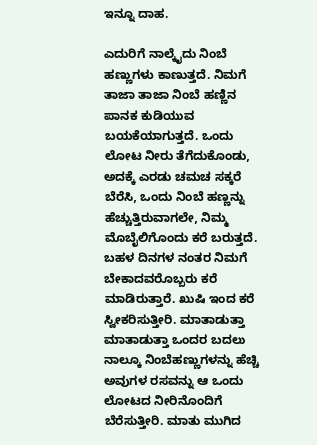ಇನ್ನೂ ದಾಹ.

ಎದುರಿಗೆ ನಾಲ್ಕೈದು ನಿಂಬೆ ಹಣ್ಣುಗಳು ಕಾಣುತ್ತದೆ. ನಿಮಗೆ ತಾಜಾ ತಾಜಾ ನಿಂಬೆ ಹಣ್ಣಿನ ಪಾನಕ ಕುಡಿಯುವ ಬಯಕೆಯಾಗುತ್ತದೆ. ಒಂದು ಲೋಟ ನೀರು ತೆಗೆದುಕೊಂಡು, ಅದಕ್ಕೆ ಎರಡು ಚಮಚ ಸಕ್ಕರೆ ಬೆರೆಸಿ, ಒಂದು ನಿಂಬೆ ಹಣ್ಣನ್ನು ಹೆಚ್ಚುತ್ತಿರುವಾಗಲೇ, ನಿಮ್ಮ ಮೊಬೈಲಿಗೊಂದು‌ ಕರೆ ಬರುತ್ತದೆ. ಬಹಳ ದಿನಗಳ ನಂತರ ನಿಮಗೆ ಬೇಕಾದವರೊಬ್ಬರು ಕರೆ ಮಾಡಿರುತ್ತಾರೆ. ಖುಷಿ‌ ಇಂದ ಕರೆ ಸ್ವೀಕರಿಸುತ್ತೀರಿ. ಮಾತಾಡುತ್ತಾ ಮಾತಾಡುತ್ತಾ ಒಂದರ ಬದಲು ನಾಲ್ಕೂ ನಿಂಬೆಹಣ್ಣುಗಳನ್ನು ಹೆಚ್ಚಿ ಅವುಗಳ ರಸವನ್ನು ಆ ಒಂದು ಲೋಟದ ನೀರಿನೊಂದಿಗೆ ಬೆರೆಸುತ್ತೀರಿ. ಮಾತು ಮುಗಿದ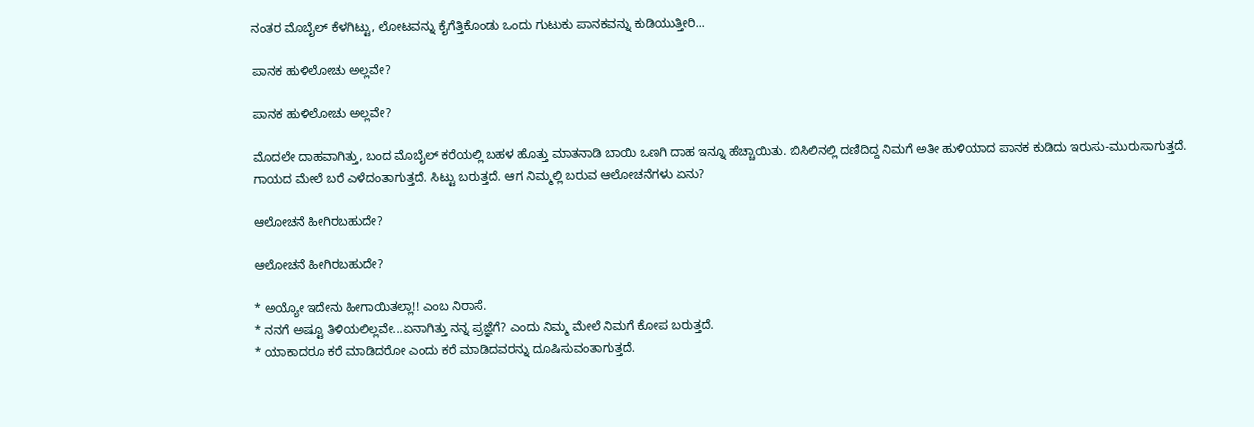ನಂತರ ಮೊಬೈಲ್ ಕೆಳಗಿಟ್ಟು, ಲೋಟವನ್ನು ಕೈಗೆತ್ತಿಕೊಂಡು ಒಂದು ಗುಟುಕು ಪಾನಕವನ್ನು ಕುಡಿಯುತ್ತೀರಿ...

ಪಾನಕ ಹುಳಿಲೋಚು ಅಲ್ಲವೇ?

ಪಾನಕ ಹುಳಿಲೋಚು ಅಲ್ಲವೇ?

ಮೊದಲೇ ದಾಹವಾಗಿತ್ತು, ಬಂದ ಮೊಬೈಲ್ ಕರೆಯಲ್ಲಿ ಬಹಳ ಹೊತ್ತು ಮಾತನಾಡಿ ಬಾಯಿ ಒಣಗಿ ದಾಹ ಇನ್ನೂ ಹೆಚ್ಚಾಯಿತು. ಬಿಸಿಲಿನಲ್ಲಿ ದಣಿದಿದ್ದ ನಿಮಗೆ ಅತೀ ಹುಳಿಯಾದ ಪಾನಕ ಕುಡಿದು ಇರುಸು-ಮುರುಸಾಗುತ್ತದೆ. ಗಾಯದ ಮೇಲೆ ಬರೆ ಎಳೆದಂತಾಗುತ್ತದೆ. ಸಿಟ್ಟು ಬರುತ್ತದೆ. ಆಗ ನಿಮ್ಮಲ್ಲಿ ಬರುವ ಆಲೋಚನೆಗಳು ಏನು?

ಆಲೋಚನೆ ಹೀಗಿರಬಹುದೇ?

ಆಲೋಚನೆ ಹೀಗಿರಬಹುದೇ?

* ಅಯ್ಯೋ ಇದೇನು ಹೀಗಾಯಿತಲ್ಲಾ!! ಎಂಬ ನಿರಾಸೆ.
* ನನಗೆ ಅಷ್ಟೂ ತಿಳಿಯಲಿಲ್ಲವೇ...ಏನಾಗಿತ್ತು ನನ್ನ ಪ್ರಜ್ಞೆಗೆ? ಎಂದು ನಿಮ್ಮ‌ ಮೇಲೆ ನಿಮಗೆ ಕೋಪ ಬರುತ್ತದೆ.
* ಯಾಕಾದರೂ ಕರೆ ಮಾಡಿದರೋ ಎಂದು ಕರೆ ಮಾಡಿದವರನ್ನು ದೂಷಿಸುವಂತಾಗುತ್ತದೆ.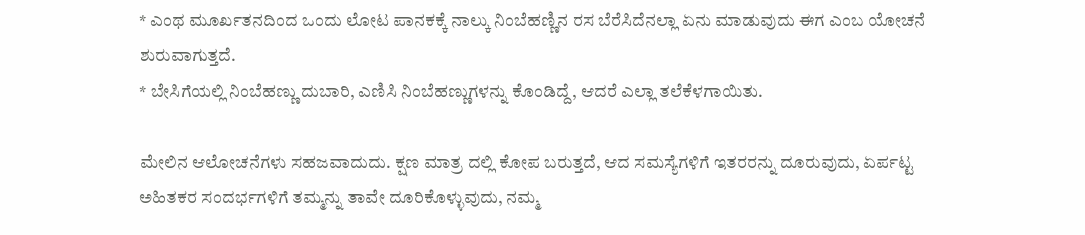* ಎಂಥ ಮೂರ್ಖತನದಿಂದ ಒಂದು ಲೋಟ ಪಾನಕಕ್ಕೆ ನಾಲ್ಕು ನಿಂಬೆಹಣ್ಣಿನ ರಸ ಬೆರೆಸಿದೆನಲ್ಲಾ ಏನು ಮಾಡುವುದು ಈಗ ಎಂಬ ಯೋಚನೆ ಶುರುವಾಗುತ್ತದೆ.
* ಬೇಸಿಗೆಯಲ್ಲಿ ನಿಂಬೆಹಣ್ಣು ದುಬಾರಿ, ಎಣಿಸಿ ನಿಂಬೆಹಣ್ಣುಗಳನ್ನು ಕೊಂಡಿದ್ದೆ, ಆದರೆ ಎಲ್ಲಾ ತಲೆಕೆಳಗಾಯಿತು.

ಮೇಲಿನ ಆಲೋಚನೆಗಳು ಸಹಜವಾದುದು. ಕ್ಷಣ ಮಾತ್ರ ದಲ್ಲಿ ಕೋಪ ಬರುತ್ತದೆ, ಆದ ಸಮಸ್ಯೆಗಳಿಗೆ ಇತರರನ್ನು ದೂರುವುದು, ಏರ್ಪಟ್ಟ ಅಹಿತಕರ ಸಂದರ್ಭಗಳಿಗೆ ತಮ್ಮನ್ನು ತಾವೇ ದೂರಿಕೊಳ್ಳುವುದು, ನಮ್ಮ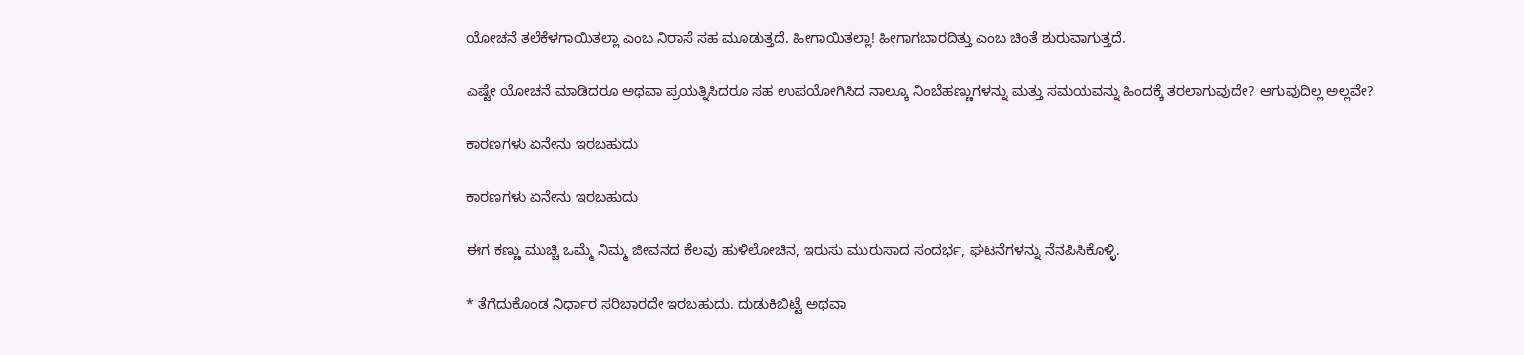ಯೋಚನೆ ತಲೆಕೆಳಗಾಯಿತಲ್ಲಾ ಎಂಬ ನಿರಾಸೆ ಸಹ ಮೂಡುತ್ತದೆ. ಹೀಗಾಯಿತಲ್ಲಾ! ಹೀಗಾಗಬಾರದಿತ್ತು ಎಂಬ ಚಿಂತೆ ಶುರುವಾಗುತ್ತದೆ.

ಎಷ್ಟೇ ಯೋಚನೆ ಮಾಡಿದರೂ ಅಥವಾ ಪ್ರಯತ್ನಿಸಿದರೂ ಸಹ ಉಪಯೋಗಿಸಿದ ನಾಲ್ಕೂ ನಿಂಬೆಹಣ್ಣುಗಳನ್ನು ಮತ್ತು ಸಮಯವನ್ನು ಹಿಂದಕ್ಕೆ ತರಲಾಗುವುದೇ? ಆಗುವುದಿಲ್ಲ ಅಲ್ಲವೇ?

ಕಾರಣಗಳು ಏನೇನು ಇರಬಹುದು

ಕಾರಣಗಳು ಏನೇನು ಇರಬಹುದು

ಈಗ ಕಣ್ಣು ಮುಚ್ಚಿ ಒಮ್ಮೆ ನಿಮ್ಮ ಜೀವನದ ಕೆಲವು ಹುಳಿಲೋಚಿನ, ಇರುಸು ಮುರುಸಾದ ಸಂದರ್ಭ, ಘಟನೆಗಳನ್ನು ನೆನಪಿಸಿಕೊಳ್ಳಿ.

* ತೆಗೆದುಕೊಂಡ ನಿರ್ಧಾರ ಸರಿಬಾರದೇ ಇರಬಹುದು. ದುಡುಕಿಬಿಟ್ಟೆ‌ ಅಥವಾ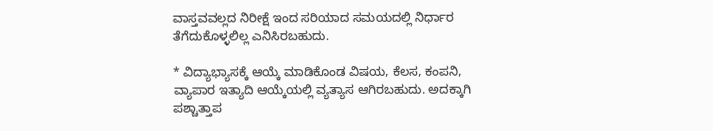ವಾಸ್ತವವಲ್ಲದ ನಿರೀಕ್ಷೆ ಇಂದ ಸರಿಯಾದ ಸಮಯದಲ್ಲಿ ನಿರ್ಧಾರ ತೆಗೆದುಕೊಳ್ಳಲಿಲ್ಲ ಎನಿಸಿರಬಹುದು.

* ವಿದ್ಯಾಭ್ಯಾಸಕ್ಕೆ ಆಯ್ಕೆ ಮಾಡಿಕೊಂಡ ವಿಷಯ, ಕೆಲಸ, ಕಂಪನಿ, ವ್ಯಾಪಾರ ಇತ್ಯಾದಿ ಆಯ್ಕೆಯಲ್ಲಿ ವ್ಯತ್ಯಾಸ ಆಗಿರಬಹುದು. ಅದಕ್ಕಾಗಿ ಪಶ್ಚಾತ್ತಾಪ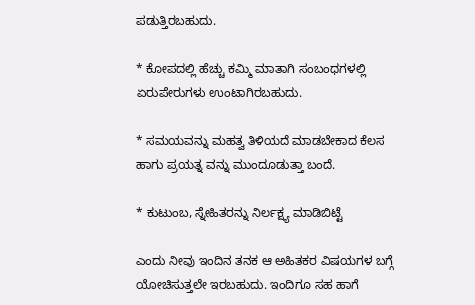ಪಡುತ್ತಿರಬಹುದು.

* ಕೋಪದಲ್ಲಿ ಹೆಚ್ಚು ಕಮ್ಮಿ ಮಾತಾಗಿ ಸಂಬಂಧಗಳಲ್ಲಿ ಏರುಪೇರುಗಳು ಉಂಟಾಗಿರಬಹುದು.

* ಸಮಯವನ್ನು ಮಹತ್ವ ತಿಳಿಯದೆ ಮಾಡಬೇಕಾದ ಕೆಲಸ ಹಾಗು ಪ್ರಯತ್ನ ವನ್ನು ಮುಂದೂಡುತ್ತಾ ಬಂದೆ.

* ಕುಟುಂಬ, ಸ್ನೇಹಿತರನ್ನು ನಿರ್ಲಕ್ಷ್ಯ ಮಾಡಿಬಿಟ್ಟೆ

ಎಂದು ನೀವು ಇಂದಿನ ತನಕ ಆ ಅಹಿತಕರ ವಿಷಯಗಳ ಬಗ್ಗೆ ಯೋಚಿಸುತ್ತಲೇ ಇರಬಹುದು. ಇಂದಿಗೂ ಸಹ ಹಾಗೆ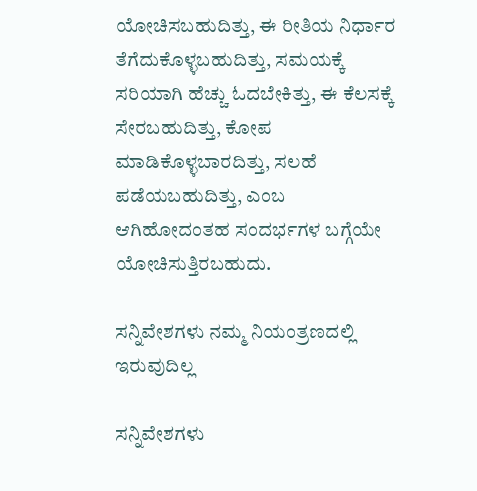ಯೋಚಿಸಬಹುದಿತ್ತು, ಈ ರೀತಿಯ ನಿರ್ಧಾರ ತೆಗೆದುಕೊಳ್ಳಬಹುದಿತ್ತು, ಸಮಯಕ್ಕೆ ಸರಿಯಾಗಿ ಹೆಚ್ಚು ಓದಬೇಕಿತ್ತು, ಈ ಕೆಲಸಕ್ಕೆ ಸೇರಬಹುದಿತ್ತು, ಕೋಪ ಮಾಡಿಕೊಳ್ಳಬಾರದಿತ್ತು, ಸಲಹೆ ಪಡೆಯಬಹುದಿತ್ತು, ಎಂಬ ಆಗಿಹೋದಂತಹ ಸಂದರ್ಭಗಳ ಬಗ್ಗೆಯೇ ಯೋಚಿಸುತ್ತಿರಬಹುದು.

ಸನ್ನಿವೇಶಗಳು ನಮ್ಮ ನಿಯಂತ್ರಣದಲ್ಲಿ‌ ಇರುವುದಿಲ್ಲ

ಸನ್ನಿವೇಶಗಳು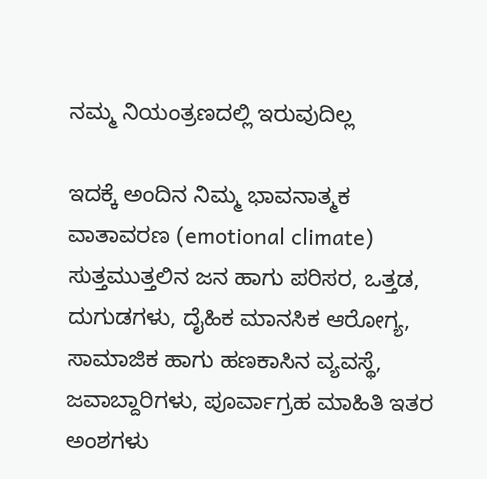ನಮ್ಮ ನಿಯಂತ್ರಣದಲ್ಲಿ‌ ಇರುವುದಿಲ್ಲ

ಇದಕ್ಕೆ ಅಂದಿನ ನಿಮ್ಮ ಭಾವನಾತ್ಮಕ ವಾತಾವರಣ (emotional climate) ಸುತ್ತಮುತ್ತಲಿನ ಜನ ಹಾಗು ಪರಿಸರ, ಒತ್ತಡ, ದುಗುಡಗಳು, ದೈಹಿಕ ಮಾನಸಿಕ ಆರೋಗ್ಯ, ಸಾಮಾಜಿಕ ಹಾಗು ಹಣಕಾಸಿನ ವ್ಯವಸ್ಥೆ, ಜವಾಬ್ದಾರಿಗಳು, ಪೂರ್ವಾಗ್ರಹ ಮಾಹಿತಿ ಇತರ ಅಂಶಗಳು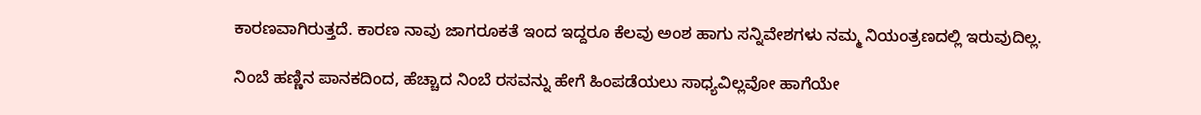ಕಾರಣವಾಗಿರುತ್ತದೆ. ಕಾರಣ ನಾವು ಜಾಗರೂಕತೆ ಇಂದ ಇದ್ದರೂ ಕೆಲವು ಅಂಶ ಹಾಗು ಸನ್ನಿವೇಶಗಳು ನಮ್ಮ ನಿಯಂತ್ರಣದಲ್ಲಿ‌ ಇರುವುದಿಲ್ಲ.

ನಿಂಬೆ ಹಣ್ಣಿನ ಪಾನಕದಿಂದ, ಹೆಚ್ಚಾದ ನಿಂಬೆ ರಸವನ್ನು ಹೇಗೆ ಹಿಂಪಡೆಯಲು ಸಾಧ್ಯವಿಲ್ಲವೋ ಹಾಗೆಯೇ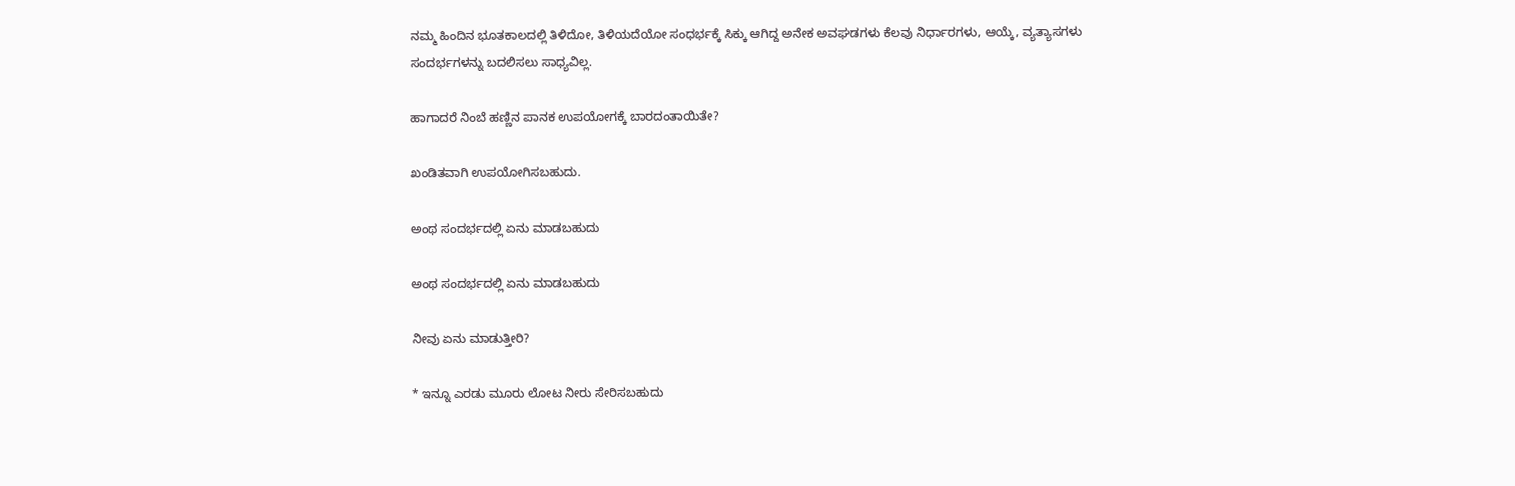ನಮ್ಮ ಹಿಂದಿನ ಭೂತಕಾಲದಲ್ಲಿ ತಿಳಿದೋ, ತಿಳಿಯದೆಯೋ ಸಂಧರ್ಭಕ್ಕೆ ಸಿಕ್ಕು ಆಗಿದ್ದ ಅನೇಕ ಅವಘಡಗಳು ಕೆಲವು ನಿರ್ಧಾರಗಳು, ಆಯ್ಕೆ, ವ್ಯತ್ಯಾಸಗಳು ಸಂದರ್ಭಗಳನ್ನು ಬದಲಿಸಲು ಸಾಧ್ಯವಿಲ್ಲ.

ಹಾಗಾದರೆ ನಿಂಬೆ ಹಣ್ಣಿನ‌ ಪಾನಕ ಉಪಯೋಗಕ್ಕೆ ಬಾರದಂತಾಯಿತೇ?

ಖಂಡಿತವಾಗಿ ಉಪಯೋಗಿಸಬಹುದು.

ಅಂಥ ಸಂದರ್ಭದಲ್ಲಿ ಏನು ಮಾಡಬಹುದು

ಅಂಥ ಸಂದರ್ಭದಲ್ಲಿ ಏನು ಮಾಡಬಹುದು

ನೀವು ಏನು ಮಾಡುತ್ತೀರಿ?

* ಇನ್ನೂ ಎರಡು ಮೂರು ಲೋಟ ನೀರು ಸೇರಿಸಬಹುದು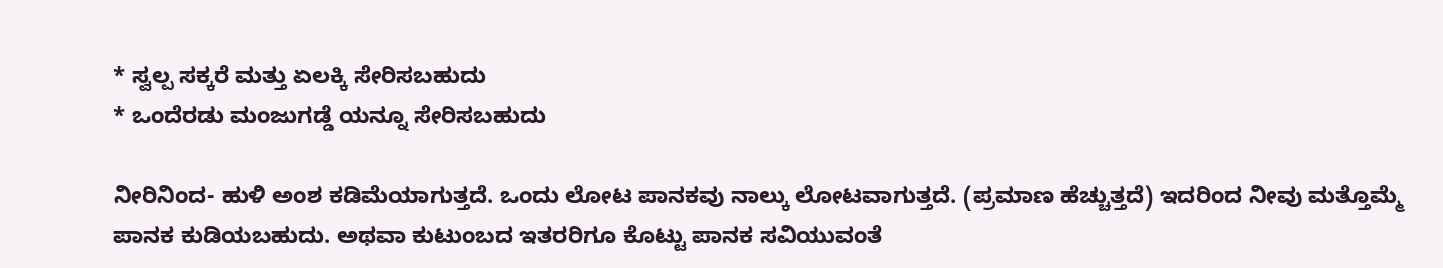* ಸ್ವಲ್ಪ ಸಕ್ಕರೆ ಮತ್ತು ಏಲಕ್ಕಿ ಸೇರಿಸಬಹುದು
* ಒಂದೆರಡು ಮಂಜುಗಡ್ಡೆ ಯನ್ನೂ ಸೇರಿಸಬಹುದು

ನೀರಿನಿಂದ- ಹುಳಿ ಅಂಶ ಕಡಿಮೆಯಾಗುತ್ತದೆ. ಒಂದು ಲೋಟ ಪಾನಕವು ನಾಲ್ಕು ಲೋಟವಾಗುತ್ತದೆ. (ಪ್ರಮಾಣ ಹೆಚ್ಚುತ್ತದೆ) ಇದರಿಂದ ನೀವು ಮತ್ತೊಮ್ಮೆ ಪಾನಕ ಕುಡಿಯಬಹುದು. ಅಥವಾ ಕುಟುಂಬದ ಇತರರಿಗೂ ಕೊಟ್ಟು ಪಾನಕ ಸವಿಯುವಂತೆ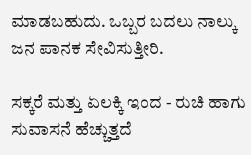ಮಾಡಬಹುದು. ಒಬ್ಬರ ಬದಲು ನಾಲ್ಕು ಜನ ಪಾನಕ ಸೇವಿಸುತ್ತೀರಿ.

ಸಕ್ಕರೆ ಮತ್ತು ಏಲಕ್ಕಿ ಇಂದ - ರುಚಿ ಹಾಗು ಸುವಾಸನೆ ಹೆಚ್ಚುತ್ತದೆ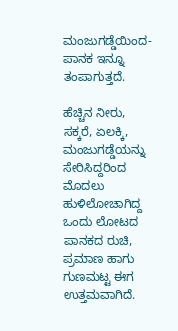ಮಂಜುಗಡ್ಡೆಯಿಂದ- ಪಾನಕ ಇನ್ನೂ ತಂಪಾಗುತ್ತದೆ.

ಹೆಚ್ಚಿನ ನೀರು, ಸಕ್ಕರೆ, ಏಲಕ್ಕಿ, ಮಂಜುಗಡ್ಡೆಯನ್ನು ಸೇರಿಸಿದ್ದರಿಂದ ಮೊದಲು ಹುಳಿಲೋಚಾಗಿದ್ದ ಒಂದು ಲೋಟದ ಪಾನಕದ ರುಚಿ, ಪ್ರಮಾಣ ಹಾಗು ಗುಣಮಟ್ಟ ಈಗ ಉತ್ತಮವಾಗಿದೆ.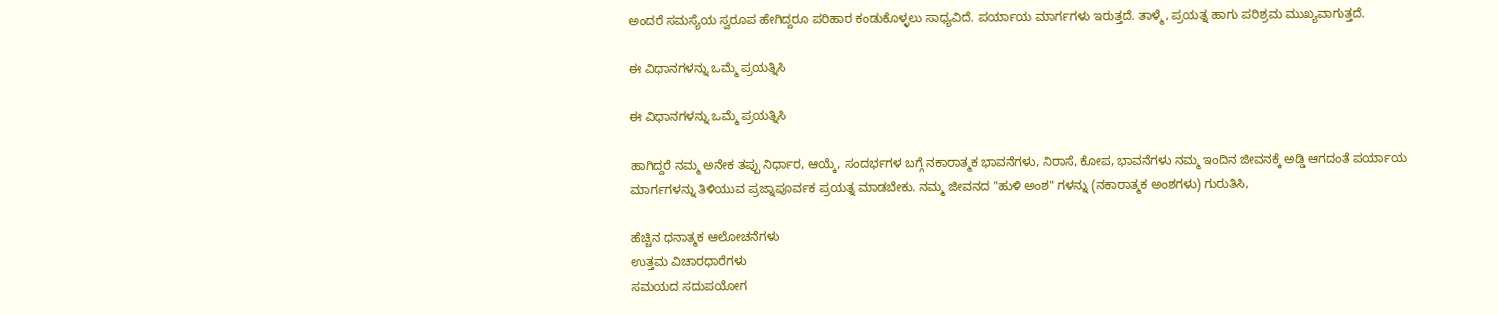ಅಂದರೆ ಸಮಸ್ಯೆಯ ಸ್ವರೂಪ ಹೇಗಿದ್ದರೂ ಪರಿಹಾರ ಕಂಡುಕೊಳ್ಳಲು ಸಾಧ್ಯವಿದೆ. ಪರ್ಯಾಯ ಮಾರ್ಗಗಳು ಇರುತ್ತದೆ. ತಾಳ್ಮೆ, ಪ್ರಯತ್ನ ಹಾಗು ಪರಿಶ್ರಮ ಮುಖ್ಯವಾಗುತ್ತದೆ.

ಈ ವಿಧಾನಗಳನ್ನು ಒಮ್ಮೆ ಪ್ರಯತ್ನಿಸಿ

ಈ ವಿಧಾನಗಳನ್ನು ಒಮ್ಮೆ ಪ್ರಯತ್ನಿಸಿ

ಹಾಗಿದ್ದರೆ ನಮ್ಮ ಅನೇಕ ತಪ್ಪು ನಿರ್ಧಾರ, ಆಯ್ಕೆ, ಸಂದರ್ಭಗಳ ಬಗ್ಗೆ ನಕಾರಾತ್ಮಕ ಭಾವನೆಗಳು, ನಿರಾಸೆ, ಕೋಪ, ಭಾವನೆಗಳು ನಮ್ಮ ಇಂದಿನ ಜೀವನಕ್ಕೆ ಅಡ್ಡಿ ಆಗದಂತೆ ಪರ್ಯಾಯ ಮಾರ್ಗಗಳನ್ನು ತಿಳಿಯುವ ಪ್ರಜ್ನಾಪೂರ್ವಕ ಪ್ರಯತ್ನ ಮಾಡಬೇಕು. ನಮ್ಮ ಜೀವನದ "ಹುಳಿ ಅಂಶ" ಗಳನ್ನು (ನಕಾರಾತ್ಮಕ ಅಂಶಗಳು) ಗುರುತಿಸಿ,

ಹೆಚ್ಚಿನ ಧನಾತ್ಮಕ ಆಲೋಚನೆಗಳು
ಉತ್ತಮ ವಿಚಾರಧಾರೆಗಳು
ಸಮಯದ ಸದುಪಯೋಗ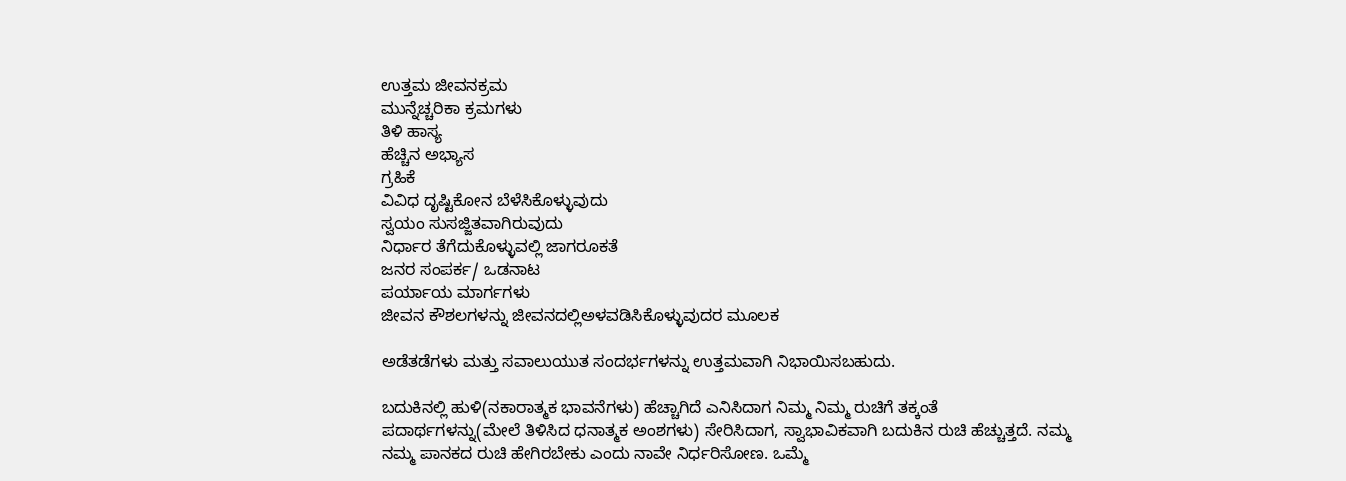ಉತ್ತಮ ಜೀವನ‌ಕ್ರಮ
ಮುನ್ನೆಚ್ಚರಿಕಾ ಕ್ರಮಗಳು
ತಿಳಿ ಹಾಸ್ಯ
ಹೆಚ್ಚಿನ ಅಭ್ಯಾಸ
ಗ್ರಹಿಕೆ
ವಿವಿಧ ದೃಷ್ಟಿಕೋನ ಬೆಳೆಸಿಕೊಳ್ಳುವುದು
ಸ್ವಯಂ ಸುಸಜ್ಜಿತವಾಗಿರುವುದು
ನಿರ್ಧಾರ ತೆಗೆದುಕೊಳ್ಳುವಲ್ಲಿ ಜಾಗರೂಕತೆ
ಜನರ ಸಂಪರ್ಕ/ ಒಡನಾಟ
ಪರ್ಯಾಯ ಮಾರ್ಗಗಳು
ಜೀವನ ಕೌಶಲಗಳನ್ನು ಜೀವನದಲ್ಲಿಅಳವಡಿಸಿಕೊಳ್ಳುವುದರ ಮೂಲಕ

ಅಡೆತಡೆಗಳು ಮತ್ತು ಸವಾಲುಯುತ ಸಂದರ್ಭಗಳನ್ನು ಉತ್ತಮವಾಗಿ ನಿಭಾಯಿಸಬಹುದು.

ಬದುಕಿನಲ್ಲಿ ಹುಳಿ(ನಕಾರಾತ್ಮಕ ಭಾವನೆಗಳು) ಹೆಚ್ಚಾಗಿದೆ ಎನಿಸಿದಾಗ ನಿಮ್ಮ ನಿಮ್ಮ ರುಚಿಗೆ ತಕ್ಕಂತೆ ಪದಾರ್ಥಗಳನ್ನು(ಮೇಲೆ ತಿಳಿಸಿದ ಧನಾತ್ಮಕ ಅಂಶಗಳು) ಸೇರಿಸಿದಾಗ, ಸ್ವಾಭಾವಿಕವಾಗಿ ಬದುಕಿನ ರುಚಿ ಹೆಚ್ಚುತ್ತದೆ. ನಮ್ಮ ನಮ್ಮ ಪಾನಕದ ರುಚಿ ಹೇಗಿರಬೇಕು ಎಂದು ನಾವೇ ನಿರ್ಧರಿಸೋಣ. ಒಮ್ಮೆ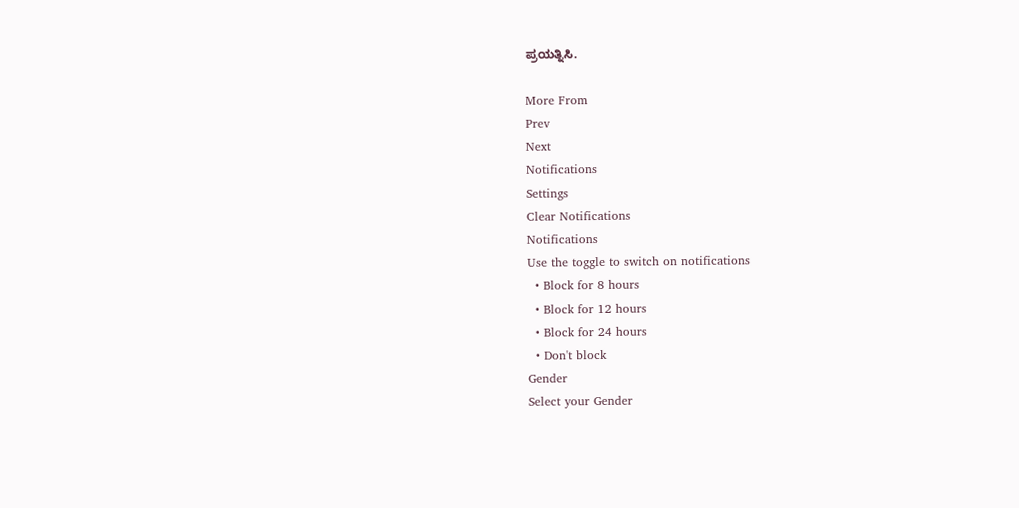ಪ್ರಯತ್ನಿಸಿ.

More From
Prev
Next
Notifications
Settings
Clear Notifications
Notifications
Use the toggle to switch on notifications
  • Block for 8 hours
  • Block for 12 hours
  • Block for 24 hours
  • Don't block
Gender
Select your Gender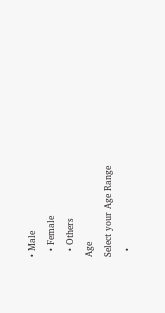• Male
  • Female
  • Others
Age
Select your Age Range
  •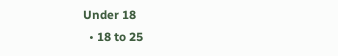Under 18
  • 18 to 25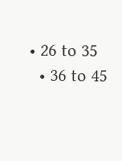• 26 to 35
  • 36 to 45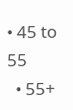• 45 to 55
  • 55+